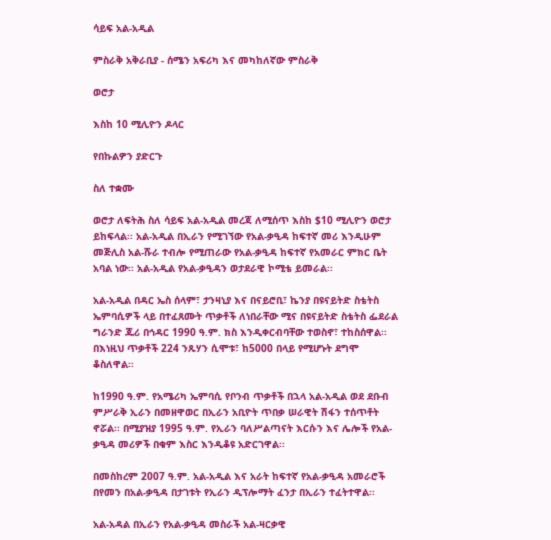ሳይፍ አል-አዲል

ምስራቅ አቅራቢያ - ሰሜን አፍሪካ እና መካከለኛው ምስራቅ

ወሮታ

እስከ 10 ሚሊዮን ዶላር

የበኩልዎን ያድርጉ

ስለ ተቋሙ

ወሮታ ለፍትሕ ስለ ሳይፍ አል-አዲል መረጃ ለሚሰጥ እስከ $10 ሚሊዮን ወሮታ ይከፍላል፡፡ አል-አዲል በኢራን የሚገኘው የአል-ቃዒዳ ከፍተኛ መሪ እንዲሁም መጅሊስ አል-ሹራ ተብሎ የሚጠራው የአል-ቃዒዳ ከፍተኛ የአመራር ምክር ቤት አባል ነው፡፡ አል-አዲል የአል-ቃዒዳን ወታደራዊ ኮሚቴ ይመራል፡፡

አል-አዲል በዳር ኤስ ሰላም፣ ታንዛኒያ እና በናይሮቢ፣ ኬንያ በዩናይትድ ስቴትስ ኤምባሲዎች ላይ በተፈጸሙት ጥቃቶች ለነበራቸው ሚና በዩናይትድ ስቴትስ ፌደራል ግራንድ ጁሪ በኅዳር 1990 ዓ.ም. ክስ እንዲቀርብባቸው ተወስኖ፣ ተከስሰዋል፡፡ በእነዚህ ጥቃቶች 224 ንጹሃን ሲሞቱ፣ ከ5000 በላይ የሚሆኑት ደግሞ ቆስለዋል፡፡

ከ1990 ዓ.ም. የአሜሪካ ኤምባሲ የቦንብ ጥቃቶች በኋላ አል-አዲል ወደ ደቡብ ምሥራቅ ኢራን በመዘዋወር በኢራን አቢዮት ጥበቃ ሠራዊት ሽፋን ተሰጥቶት ኖሯል፡፡ በሚያዝያ 1995 ዓ.ም. የኢራን ባለሥልጣናት እርሱን እና ሌሎች የአል-ቃዒዳ መሪዎች በቁም እስር እንዲቆዩ አድርገዋል፡፡

በመስከረም 2007 ዓ.ም. አል-አዲል እና አራት ከፍተኛ የአል-ቃዒዳ አመራሮች በየመን በአል-ቃዒዳ በታገቱት የኢራን ዲፕሎማት ፈንታ በኢራን ተፈትተዋል፡፡

አል-አዳል በኢራን የአል-ቃዒዳ መስራች አል-ዛርቃዊ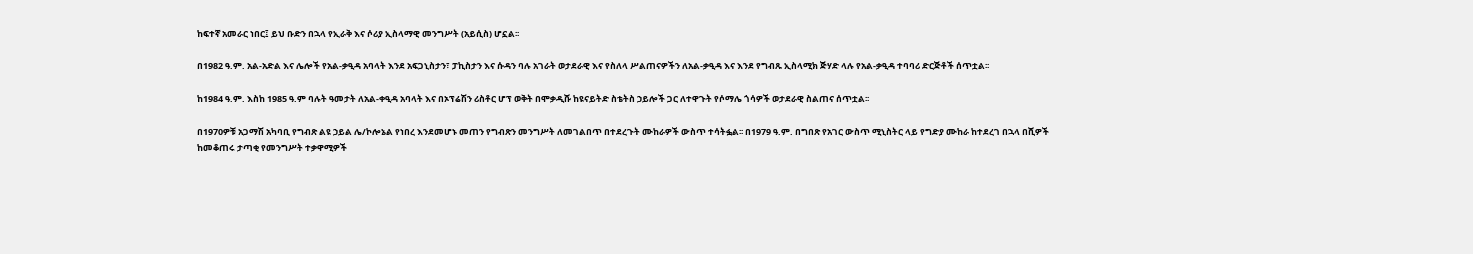ከፍተኛ አመራር ነበር፤ ይህ ቡድን በኋላ የኢራቅ እና ሶሪያ ኢስላማዊ መንግሥት (አይሲስ) ሆኗል፡፡

በ1982 ዓ.ም. አል-አድል እና ሌሎች የአል-ቃዒዳ አባላት እንደ አፍጋኒስታን፣ ፓኪስታን እና ሱዳን ባሉ አገራት ወታደራዊ እና የስለላ ሥልጠናዎችን ለአል-ቃዒዳ እና እንደ የግብጹ ኢስላሚክ ጅሃድ ላሉ የአል-ቃዒዳ ተባባሪ ድርጅቶች ሰጥቷል፡፡

ከ1984 ዓ.ም. እስከ 1985 ዓ.ም ባሉት ዓመታት ለአል-ቀዒዳ አባላት እና በኦፕሬሽን ሪስቶር ሆፕ ወቅት በሞቃዲሹ ከዩናይትድ ስቴትስ ኃይሎች ጋር ለተዋጉት የሶማሌ ጎሳዎች ወታደራዊ ስልጠና ሰጥቷል፡፡

በ1970ዎቹ አጋማሽ አካባቢ የግብጽ ልዩ ኃይል ሌ/ኮሎኔል የነበረ እንደመሆኑ መጠን የግብጽን መንግሥት ለመገልበጥ በተደረጉት ሙከራዎች ውስጥ ተሳትፏል፡፡ በ1979 ዓ.ም. በግበጽ የአገር ውስጥ ሚኒስትር ላይ የግድያ ሙከራ ከተደረገ በኋላ በሺዎች ከመቆጠሩ ታጣቂ የመንግሥት ተቃዋሚዎች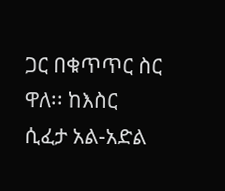ጋር በቁጥጥር ስር ዋለ፡፡ ከእስር ሲፈታ አል-አድል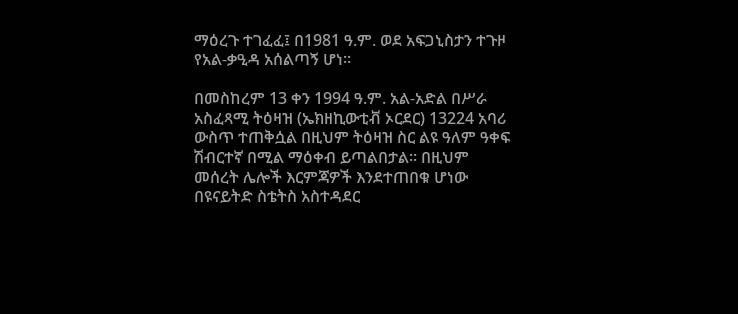ማዕረጉ ተገፈፈ፤ በ1981 ዓ.ም. ወደ አፍጋኒስታን ተጉዞ የአል-ቃዒዳ አሰልጣኝ ሆነ፡፡

በመስከረም 13 ቀን 1994 ዓ.ም. አል-አድል በሥራ አስፈጻሚ ትዕዛዝ (ኤክዘኪውቲቭ ኦርደር) 13224 አባሪ ውስጥ ተጠቅሷል በዚህም ትዕዛዝ ስር ልዩ ዓለም ዓቀፍ ሽብርተኛ በሚል ማዕቀብ ይጣልበታል፡፡ በዚህም መሰረት ሌሎች እርምጃዎች እንደተጠበቁ ሆነው በዩናይትድ ስቴትስ አስተዳደር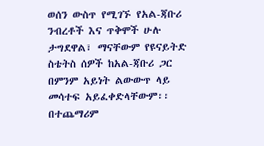ወሰን ውስጥ የሚገኙ የአል-ጃቡሪ ንብረቶች እና ጥቅሞች ሁሉ ታግደዋል፣ ማናቸውም የዩናይትድ ስቴትስ ሰዎች ከአል-ጃቡሪ ጋር በምንም አይነት ልውውጥ ላይ መሳተፍ አይፈቀድላቸውም፡፡ በተጨማሪም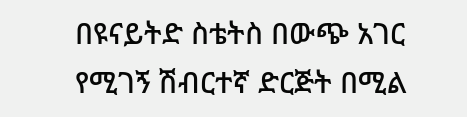በዩናይትድ ስቴትስ በውጭ አገር የሚገኝ ሽብርተኛ ድርጅት በሚል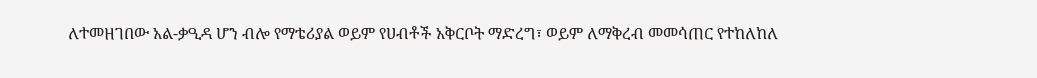ለተመዘገበው አል-ቃዒዳ ሆን ብሎ የማቴሪያል ወይም የሀብቶች አቅርቦት ማድረግ፣ ወይም ለማቅረብ መመሳጠር የተከለከለ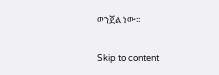ወንጀል ነው፡፡

Skip to content